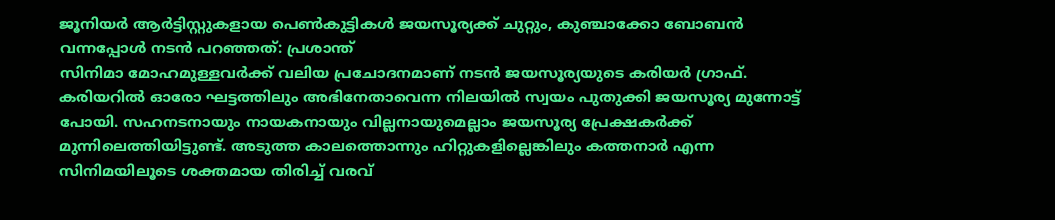ജൂനിയർ ആർട്ടിസ്റ്റുകളായ പെൺകുട്ടികൾ ജയസൂര്യക്ക് ചുറ്റും, കുഞ്ചാക്കോ ബോബൻ വന്നപ്പോൾ നടൻ പറഞ്ഞത്: പ്രശാന്ത്
സിനിമാ മോഹമുള്ളവർക്ക് വലിയ പ്രചോദനമാണ് നടൻ ജയസൂര്യയുടെ കരിയർ ഗ്രാഫ്. കരിയറിൽ ഓരോ ഘട്ടത്തിലും അഭിനേതാവെന്ന നിലയിൽ സ്വയം പുതുക്കി ജയസൂര്യ മുന്നോട്ട് പോയി. സഹനടനായും നായകനായും വില്ലനായുമെല്ലാം ജയസൂര്യ പ്രേക്ഷകർക്ക് മുന്നിലെത്തിയിട്ടുണ്ട്. അടുത്ത കാലത്തൊന്നും ഹിറ്റുകളില്ലെങ്കിലും കത്തനാർ എന്ന സിനിമയിലൂടെ ശക്തമായ തിരിച്ച് വരവ്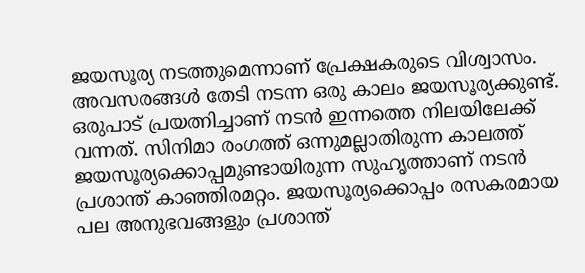ജയസൂര്യ നടത്തുമെന്നാണ് പ്രേക്ഷകരുടെ വിശ്വാസം.
അവസരങ്ങൾ തേടി നടന്ന ഒരു കാലം ജയസൂര്യക്കുണ്ട്. ഒരുപാട് പ്രയത്നിച്ചാണ് നടൻ ഇന്നത്തെ നിലയിലേക്ക് വന്നത്. സിനിമാ രംഗത്ത് ഒന്നുമല്ലാതിരുന്ന കാലത്ത് ജയസൂര്യക്കൊപ്പമുണ്ടായിരുന്ന സുഹൃത്താണ് നടൻ പ്രശാന്ത് കാഞ്ഞിരമറ്റം. ജയസൂര്യക്കൊപ്പം രസകരമായ പല അനുഭവങ്ങളും പ്രശാന്ത്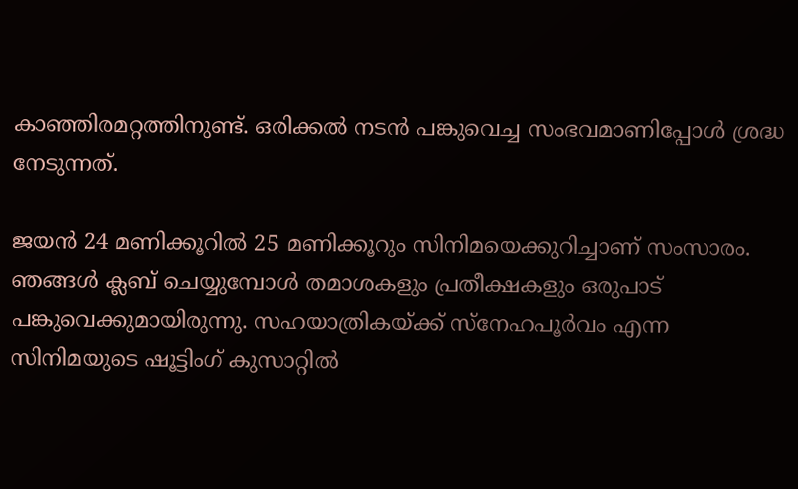കാഞ്ഞിരമറ്റത്തിനുണ്ട്. ഒരിക്കൽ നടൻ പങ്കുവെച്ച സംഭവമാണിപ്പോൾ ശ്രദ്ധ നേടുന്നത്.

ജയൻ 24 മണിക്കൂറിൽ 25 മണിക്കൂറും സിനിമയെക്കുറിച്ചാണ് സംസാരം. ഞങ്ങൾ ക്ലബ് ചെയ്യുമ്പോൾ തമാശകളും പ്രതീക്ഷകളും ഒരുപാട് പങ്കുവെക്കുമായിരുന്നു. സഹയാത്രികയ്ക്ക് സ്നേഹപൂർവം എന്ന സിനിമയുടെ ഷൂട്ടിംഗ് കുസാറ്റിൽ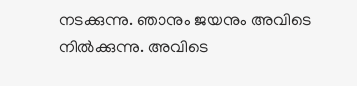നടക്കുന്നു. ഞാനും ജയനും അവിടെ നിൽക്കുന്നു. അവിടെ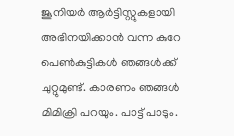ജൂനിയർ ആർട്ടിസ്റ്റുകളായി അഭിനയിക്കാൻ വന്ന കുറേ പെൺകുട്ടികൾ ഞങ്ങൾക്ക് ചുറ്റുമുണ്ട്. കാരണം ഞങ്ങൾ മിമിക്രി പറയും. പാട്ട് പാടും.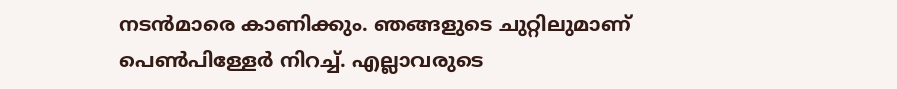നടൻമാരെ കാണിക്കും. ഞങ്ങളുടെ ചുറ്റിലുമാണ് പെൺപിള്ളേർ നിറച്ച്. എല്ലാവരുടെ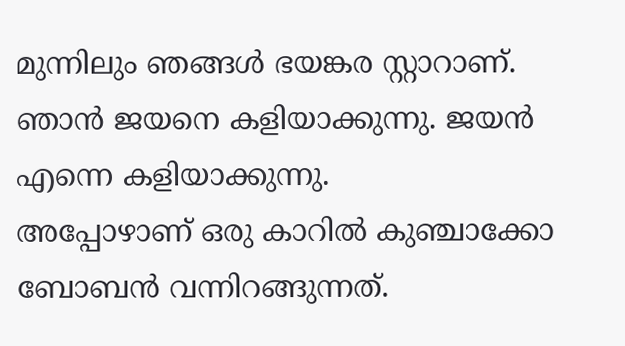മുന്നിലും ഞങ്ങൾ ഭയങ്കര സ്റ്റാറാണ്. ഞാൻ ജയനെ കളിയാക്കുന്നു. ജയൻ എന്നെ കളിയാക്കുന്നു.
അപ്പോഴാണ് ഒരു കാറിൽ കുഞ്ചാക്കോ ബോബൻ വന്നിറങ്ങുന്നത്.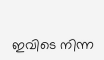ഇവിടെ നിന്ന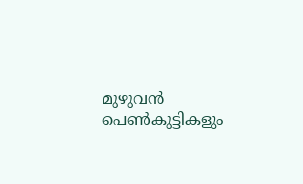മുഴുവൻ പെൺകുട്ടികളും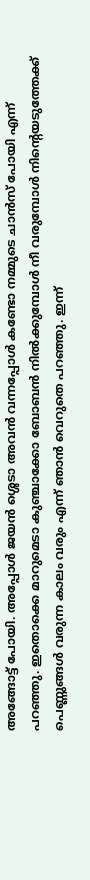അങ്ങോട്ട് പോയി. അപ്പോൾ ജയൻ ശ്ശെടാ അവൻ വന്നപ്പോൾ കണ്ടോ നമ്മുടെ ചാൻസ് പോയി എന്ന് പറഞ്ഞു. ഇതൊക്കെ മാറുമെടാ കുഞ്ചാക്കോ ബോബൻ നിൽക്കുമ്പോൾ നീ വരുമ്പോൾ നിന്റെയടുത്തേക്ക് പെണ്ണുങ്ങൾ വരുന്ന കാലം വരും എന്ന് ഞാൻ വെറുതെ പറഞ്ഞു. ഇന്ന്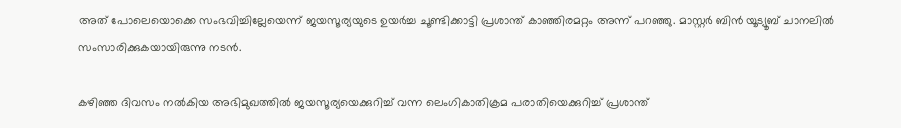അത് പോലെയൊക്കെ സംഭവിച്ചില്ലേയെന്ന് ജയസൂര്യയുടെ ഉയർച്ച ചൂണ്ടിക്കാട്ടി പ്രശാന്ത് കാഞ്ഞിരമറ്റം അന്ന് പറഞ്ഞു. മാസ്റ്റർ ബിൻ യൂട്യൂബ് ചാനലിൽ സംസാരിക്കുകയായിരുന്നു നടൻ.

കഴിഞ്ഞ ദിവസം നൽകിയ അഭിമുഖത്തിൽ ജയസൂര്യയെക്കുറിച്ച് വന്ന ലെംഗികാതിക്രമ പരാതിയെക്കുറിച്ച് പ്രശാന്ത്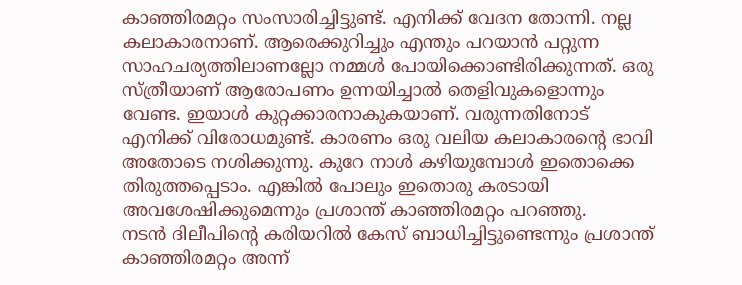കാഞ്ഞിരമറ്റം സംസാരിച്ചിട്ടുണ്ട്. എനിക്ക് വേദന തോന്നി. നല്ല കലാകാരനാണ്. ആരെക്കുറിച്ചും എന്തും പറയാൻ പറ്റുന്ന സാഹചര്യത്തിലാണല്ലോ നമ്മൾ പോയിക്കൊണ്ടിരിക്കുന്നത്. ഒരു സ്ത്രീയാണ് ആരോപണം ഉന്നയിച്ചാൽ തെളിവുകളൊന്നും വേണ്ട. ഇയാൾ കുറ്റക്കാരനാകുകയാണ്. വരുന്നതിനോട് എനിക്ക് വിരോധമുണ്ട്. കാരണം ഒരു വലിയ കലാകാരന്റെ ഭാവി അതോടെ നശിക്കുന്നു. കുറേ നാൾ കഴിയുമ്പോൾ ഇതൊക്കെ തിരുത്തപ്പെടാം. എങ്കിൽ പോലും ഇതൊരു കരടായി അവശേഷിക്കുമെന്നും പ്രശാന്ത് കാഞ്ഞിരമറ്റം പറഞ്ഞു.
നടൻ ദിലീപിന്റെ കരിയറിൽ കേസ് ബാധിച്ചിട്ടുണ്ടെന്നും പ്രശാന്ത് കാഞ്ഞിരമറ്റം അന്ന്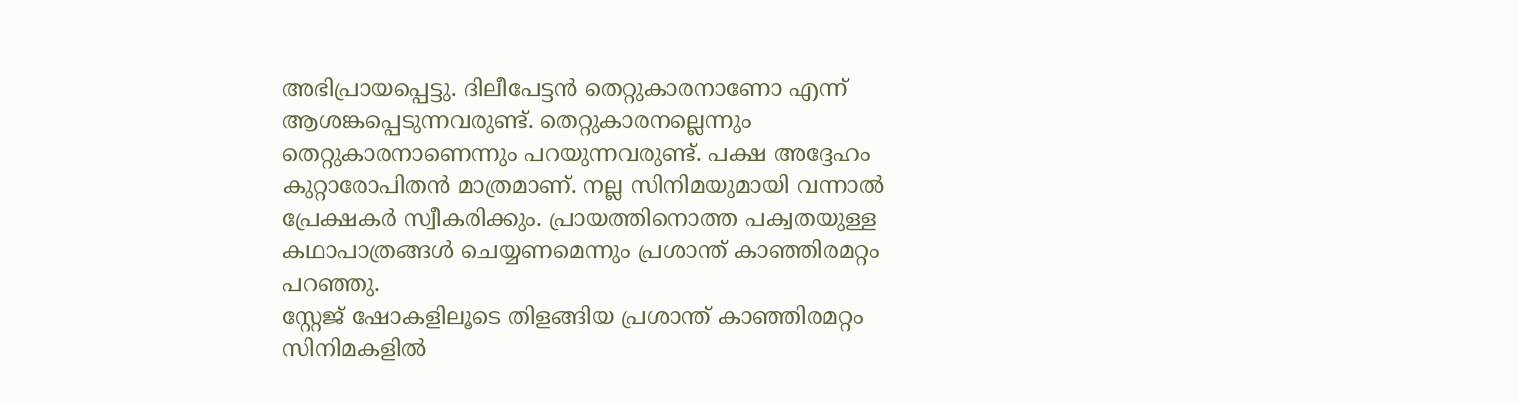അഭിപ്രായപ്പെട്ടു. ദിലീപേട്ടൻ തെറ്റുകാരനാണോ എന്ന് ആശങ്കപ്പെടുന്നവരുണ്ട്. തെറ്റുകാരനല്ലെന്നും തെറ്റുകാരനാണെന്നും പറയുന്നവരുണ്ട്. പക്ഷ അദ്ദേഹം കുറ്റാരോപിതൻ മാത്രമാണ്. നല്ല സിനിമയുമായി വന്നാൽ പ്രേക്ഷകർ സ്വീകരിക്കും. പ്രായത്തിനൊത്ത പക്വതയുള്ള കഥാപാത്രങ്ങൾ ചെയ്യണമെന്നും പ്രശാന്ത് കാഞ്ഞിരമറ്റം പറഞ്ഞു.
സ്റ്റേജ് ഷോകളിലൂടെ തിളങ്ങിയ പ്രശാന്ത് കാഞ്ഞിരമറ്റം സിനിമകളിൽ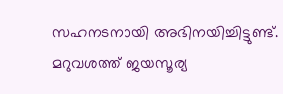സഹനടനായി അഭിനയിച്ചിട്ടുണ്ട്. മറുവശത്ത് ജയസൂര്യ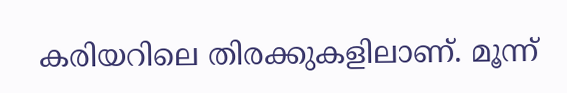കരിയറിലെ തിരക്കുകളിലാണ്. മൂന്ന്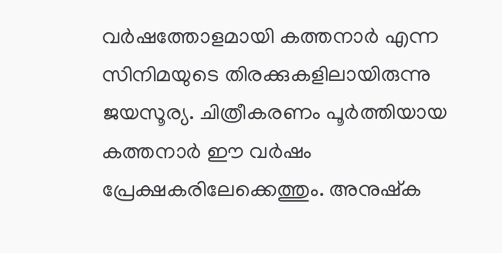വർഷത്തോളമായി കത്തനാർ എന്ന സിനിമയുടെ തിരക്കുകളിലായിരുന്നു ജയസൂര്യ. ചിത്രീകരണം പൂർത്തിയായ കത്തനാർ ഈ വർഷം പ്രേക്ഷകരിലേക്കെത്തും. അനുഷ്ക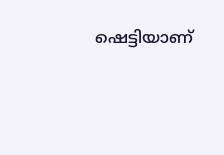ഷെട്ടിയാണ്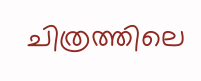ചിത്രത്തിലെ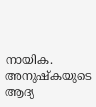നായിക. അനുഷ്കയുടെ ആദ്യ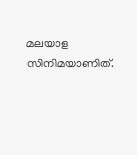മലയാള സിനിമയാണിത്.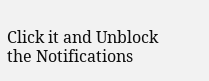Click it and Unblock the Notifications